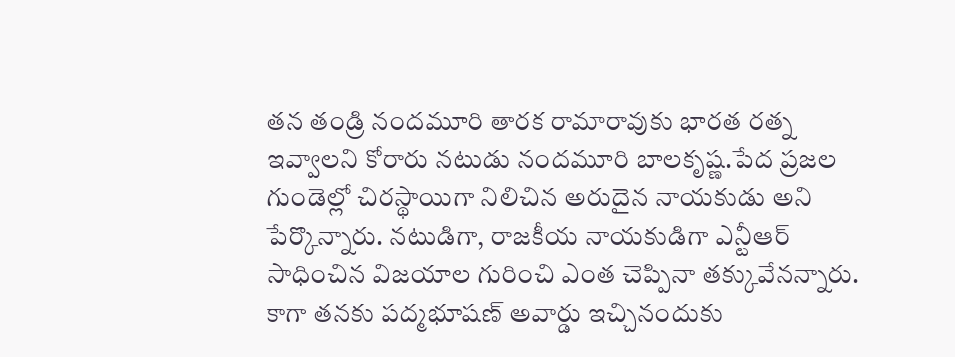తన తండ్రి నందమూరి తారక రామారావుకు భారత రత్న ఇవ్వాలని కోరారు నటుడు నందమూరి బాలకృష్ణ.పేద ప్రజల గుండెల్లో చిరస్థాయిగా నిలిచిన అరుదైన నాయకుడు అని పేర్కొన్నారు. నటుడిగా, రాజకీయ నాయకుడిగా ఎన్టీఆర్ సాధించిన విజయాల గురించి ఎంత చెప్పినా తక్కువేనన్నారు. కాగా తనకు పద్మభూషణ్ అవార్డు ఇచ్చినందుకు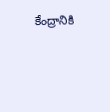కేంద్రానికి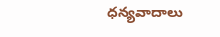ధన్యవాదాలు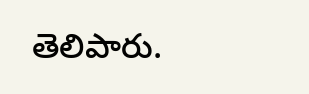తెలిపారు.